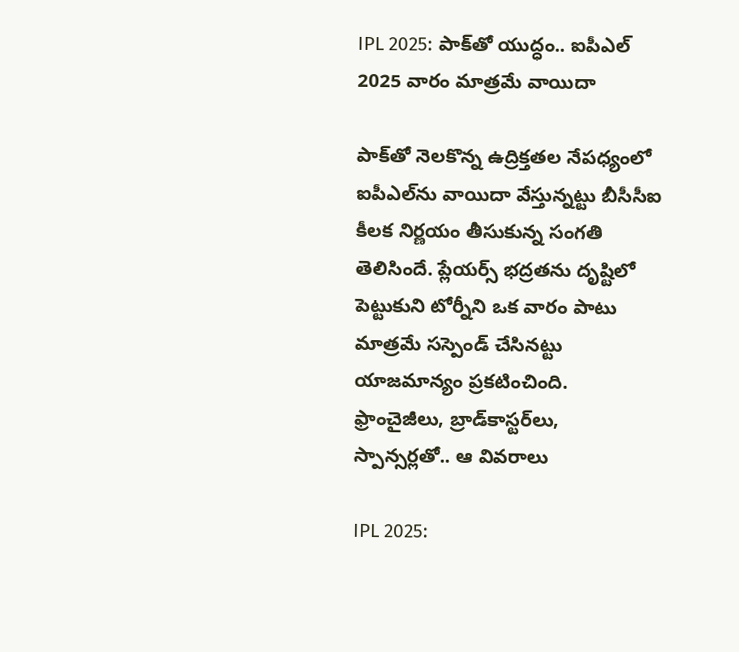IPL 2025: పాక్‌తో యుద్ధం.. ఐపీఎల్ 2025 వారం మాత్రమే వాయిదా

పాక్‌తో నెలకొన్న ఉద్రిక్తతల నేపధ్యంలో ఐపీఎల్‌ను వాయిదా వేస్తున్నట్టు బీసీసీఐ కీలక నిర్ణయం తీసుకున్న సంగతి తెలిసిందే. ప్లేయర్స్ భద్రతను దృష్టిలో పెట్టుకుని టోర్నీని ఒక వారం పాటు మాత్రమే సస్పెండ్ చేసినట్టు యాజమాన్యం ప్రకటించింది. ఫ్రాంచైజీలు, బ్రాడ్‌కాస్టర్‌లు, స్పాన్సర్లతో.. ఆ వివరాలు

IPL 2025: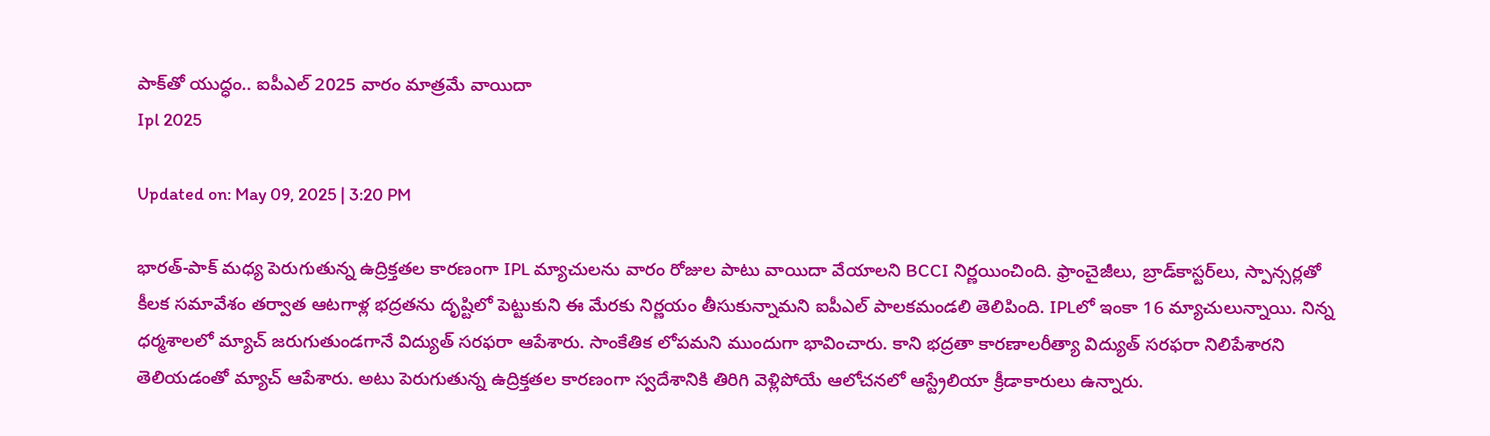పాక్‌తో యుద్ధం.. ఐపీఎల్ 2025 వారం మాత్రమే వాయిదా
Ipl 2025

Updated on: May 09, 2025 | 3:20 PM

భారత్‌-పాక్‌ మధ్య పెరుగుతున్న ఉద్రిక్తతల కారణంగా IPL మ్యాచులను వారం రోజుల పాటు వాయిదా వేయాలని BCCI నిర్ణయించింది. ఫ్రాంచైజీలు, బ్రాడ్‌కాస్టర్‌లు, స్పాన్సర్లతో కీలక సమావేశం తర్వాత ఆటగాళ్ల భద్రతను దృష్టిలో పెట్టుకుని ఈ మేరకు నిర్ణయం తీసుకున్నామని ఐపీఎల్ పాలకమండలి తెలిపింది. IPLలో ఇంకా 16 మ్యాచులున్నాయి. నిన్న ధర్మశాలలో మ్యాచ్‌ జరుగుతుండగానే విద్యుత్‌ సరఫరా ఆపేశారు. సాంకేతిక లోపమని ముందుగా భావించారు. కాని భద్రతా కారణాలరీత్యా విద్యుత్‌ సరఫరా నిలిపేశారని తెలియడంతో మ్యాచ్‌ ఆపేశారు. అటు పెరుగుతున్న ఉద్రిక్తతల కారణంగా స్వదేశానికి తిరిగి వెళ్లిపోయే ఆలోచనలో ఆస్ట్రేలియా క్రీడాకారులు ఉన్నారు.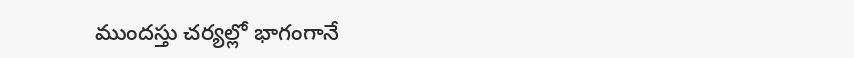ముందస్తు చర్యల్లో భాగంగానే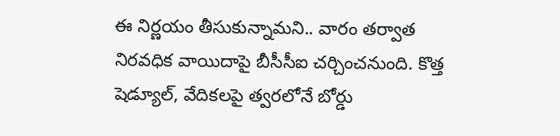ఈ నిర్ణయం తీసుకున్నామని.. వారం తర్వాత నిరవధిక వాయిదాపై బీసీసీఐ చర్చించనుంది. కొత్త షెడ్యూల్, వేదికలపై త్వరలోనే బోర్డు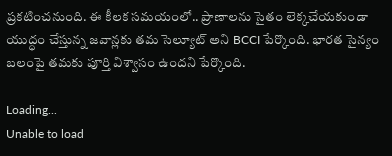ప్రకటించనుంది. ఈ కీలక సమయంలో.. ప్రాణాలను సైతం లెక్కచేయకుండా యుద్ధం చేస్తున్న జవాన్లకు తమ సెల్యూట్ అని BCCI పేర్కొంది. భారత సైన్యం బలంపై తమకు పూర్తి విశ్వాసం ఉందని పేర్కొంది.

Loading...
Unable to load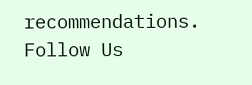recommendations.
Follow Us